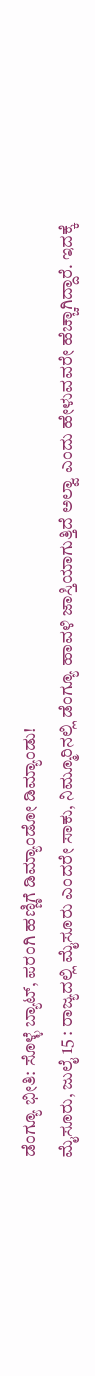ಡೆಂಗ್ಯೂ ಭೀತಿ: ಸೊಳ್ಳೆ ಬ್ಯಾಟ್, ಪರಂಗಿ ಹಣ್ಣಿಗೆ ಡಿಮ್ಯಾಂಡೋ ಡಿಮ್ಯಾಂಡು!
ಮೈಸೂರು, ಜುಲೈ 15 : ರಾಜ್ಯದಲ್ಲಿ ಮೈಸೂರು ಎಂದರೇ ಸಾಕು, ನಿಮ್ಮೂರಿನಲ್ಲಿ ಡೆಂಗ್ಯೂ ಹಾವಳಿ ಜಾಸ್ತಿಯಾಗುತ್ತಿದೆ ಅಲ್ವಾ ಎಂದು ಹೇಳುವವರೇ ಹೆಚ್ಚಾಗಿದ್ದಾರೆ. ಇದಕ್ಕೆ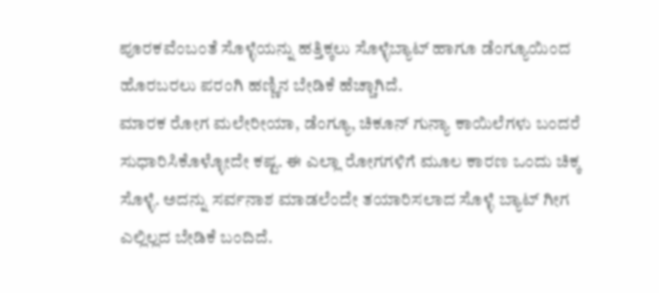ಪೂರಕವೆಂಬಂತೆ ಸೊಳ್ಳೆಯನ್ನು ಹತ್ತಿಕ್ಕಲು ಸೊಳ್ಳೆಬ್ಯಾಟ್ ಹಾಗೂ ಡೆಂಗ್ಯೂಯಿಂದ ಹೊರಬರಲು ಪರಂಗಿ ಹಣ್ಣಿನ ಬೇಡಿಕೆ ಹೆಚ್ಚಾಗಿದೆ.
ಮಾರಕ ರೋಗ ಮಲೇರೀಯಾ, ಡೆಂಗ್ಯೂ, ಚಿಕೂನ್ ಗುನ್ಯಾ ಕಾಯಿಲೆಗಳು ಬಂದರೆ ಸುಧಾರಿಸಿಕೊಳ್ಳೋದೇ ಕಷ್ಟ. ಈ ಎಲ್ಲಾ ರೋಗಗಳಿಗೆ ಮೂಲ ಕಾರಣ ಒಂದು ಚಿಕ್ಕ ಸೊಳ್ಳೆ. ಅದನ್ನು ಸರ್ವನಾಶ ಮಾಡಲೆಂದೇ ತಯಾರಿಸಲಾದ ಸೊಳ್ಳೆ ಬ್ಯಾಟ್ ಗೀಗ ಎಲ್ಲಿಲ್ಲದ ಬೇಡಿಕೆ ಬಂದಿದೆ.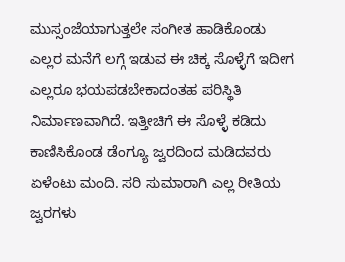ಮುಸ್ಸಂಜೆಯಾಗುತ್ತಲೇ ಸಂಗೀತ ಹಾಡಿಕೊಂಡು ಎಲ್ಲರ ಮನೆಗೆ ಲಗ್ಗೆ ಇಡುವ ಈ ಚಿಕ್ಕ ಸೊಳ್ಳೆಗೆ ಇದೀಗ ಎಲ್ಲರೂ ಭಯಪಡಬೇಕಾದಂತಹ ಪರಿಸ್ಥಿತಿ ನಿರ್ಮಾಣವಾಗಿದೆ. ಇತ್ತೀಚಿಗೆ ಈ ಸೊಳ್ಳೆ ಕಡಿದು ಕಾಣಿಸಿಕೊಂಡ ಡೆಂಗ್ಯೂ ಜ್ವರದಿಂದ ಮಡಿದವರು ಏಳೆಂಟು ಮಂದಿ. ಸರಿ ಸುಮಾರಾಗಿ ಎಲ್ಲ ರೀತಿಯ ಜ್ವರಗಳು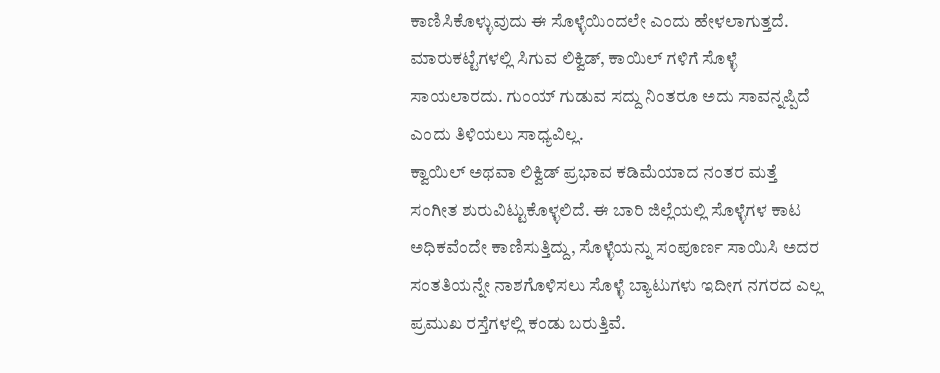ಕಾಣಿಸಿಕೊಳ್ಳುವುದು ಈ ಸೊಳ್ಳೆಯಿಂದಲೇ ಎಂದು ಹೇಳಲಾಗುತ್ತದೆ. ಮಾರುಕಟ್ಟೆಗಳಲ್ಲಿ ಸಿಗುವ ಲಿಕ್ವಿಡ್, ಕಾಯಿಲ್ ಗಳಿಗೆ ಸೊಳ್ಳೆ ಸಾಯಲಾರದು. ಗುಂಯ್ ಗುಡುವ ಸದ್ದು ನಿಂತರೂ ಅದು ಸಾವನ್ನಪ್ಪಿದೆ ಎಂದು ತಿಳಿಯಲು ಸಾಧ್ಯವಿಲ್ಲ.
ಕ್ವಾಯಿಲ್ ಅಥವಾ ಲಿಕ್ವಿಡ್ ಪ್ರಭಾವ ಕಡಿಮೆಯಾದ ನಂತರ ಮತ್ತೆ ಸಂಗೀತ ಶುರುವಿಟ್ಟುಕೊಳ್ಳಲಿದೆ. ಈ ಬಾರಿ ಜಿಲ್ಲೆಯಲ್ಲಿ ಸೊಳ್ಳೆಗಳ ಕಾಟ ಅಧಿಕವೆಂದೇ ಕಾಣಿಸುತ್ತಿದ್ದು, ಸೊಳ್ಳೆಯನ್ನು ಸಂಪೂರ್ಣ ಸಾಯಿಸಿ ಅದರ ಸಂತತಿಯನ್ನೇ ನಾಶಗೊಳಿಸಲು ಸೊಳ್ಳೆ ಬ್ಯಾಟುಗಳು ಇದೀಗ ನಗರದ ಎಲ್ಲ ಪ್ರಮುಖ ರಸ್ತೆಗಳಲ್ಲಿ ಕಂಡು ಬರುತ್ತಿವೆ.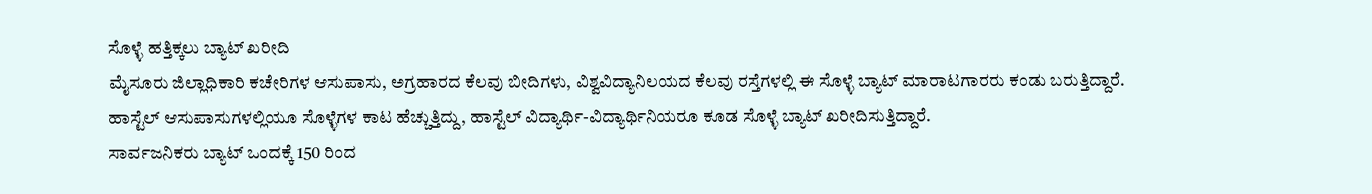ಸೊಳ್ಳೆ ಹತ್ತಿಕ್ಕಲು ಬ್ಯಾಟ್ ಖರೀದಿ
ಮೈಸೂರು ಜಿಲ್ಲಾಧಿಕಾರಿ ಕಚೇರಿಗಳ ಆಸುಪಾಸು, ಅಗ್ರಹಾರದ ಕೆಲವು ಬೀದಿಗಳು, ವಿಶ್ವವಿದ್ಯಾನಿಲಯದ ಕೆಲವು ರಸ್ತೆಗಳಲ್ಲಿ ಈ ಸೊಳ್ಳೆ ಬ್ಯಾಟ್ ಮಾರಾಟಗಾರರು ಕಂಡು ಬರುತ್ತಿದ್ದಾರೆ. ಹಾಸ್ಟೆಲ್ ಆಸುಪಾಸುಗಳಲ್ಲಿಯೂ ಸೊಳ್ಳೆಗಳ ಕಾಟ ಹೆಚ್ಚುತ್ತಿದ್ದು, ಹಾಸ್ಟೆಲ್ ವಿದ್ಯಾರ್ಥಿ-ವಿದ್ಯಾರ್ಥಿನಿಯರೂ ಕೂಡ ಸೊಳ್ಳೆ ಬ್ಯಾಟ್ ಖರೀದಿಸುತ್ತಿದ್ದಾರೆ.
ಸಾರ್ವಜನಿಕರು ಬ್ಯಾಟ್ ಒಂದಕ್ಕೆ 150 ರಿಂದ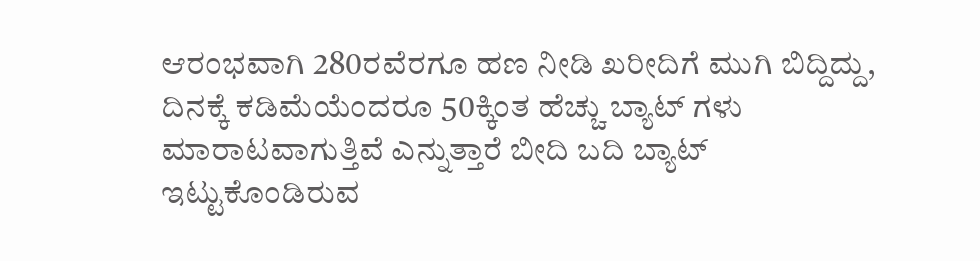ಆರಂಭವಾಗಿ 280ರವೆರಗೂ ಹಣ ನೀಡಿ ಖರೀದಿಗೆ ಮುಗಿ ಬಿದ್ದಿದ್ದು, ದಿನಕ್ಕೆ ಕಡಿಮೆಯೆಂದರೂ 50ಕ್ಕಿಂತ ಹೆಚ್ಚು ಬ್ಯಾಟ್ ಗಳು ಮಾರಾಟವಾಗುತ್ತಿವೆ ಎನ್ನುತ್ತಾರೆ ಬೀದಿ ಬದಿ ಬ್ಯಾಟ್ ಇಟ್ಟುಕೊಂಡಿರುವ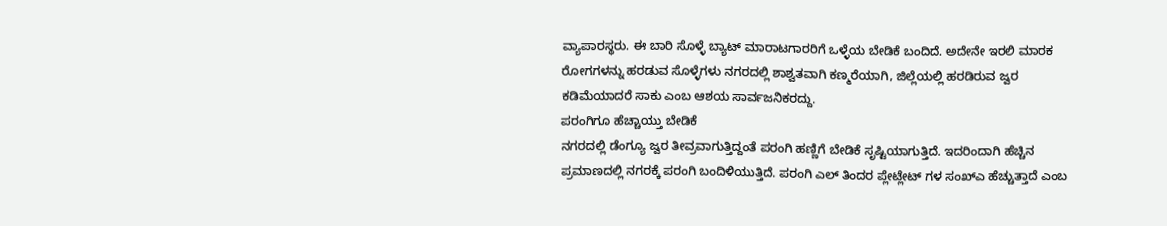ವ್ಯಾಪಾರಸ್ಥರು. ಈ ಬಾರಿ ಸೊಳ್ಳೆ ಬ್ಯಾಟ್ ಮಾರಾಟಗಾರರಿಗೆ ಒಳ್ಳೆಯ ಬೇಡಿಕೆ ಬಂದಿದೆ. ಅದೇನೇ ಇರಲಿ ಮಾರಕ ರೋಗಗಳನ್ನು ಹರಡುವ ಸೊಳ್ಳೆಗಳು ನಗರದಲ್ಲಿ ಶಾಶ್ವತವಾಗಿ ಕಣ್ಮರೆಯಾಗಿ, ಜಿಲ್ಲೆಯಲ್ಲಿ ಹರಡಿರುವ ಜ್ವರ ಕಡಿಮೆಯಾದರೆ ಸಾಕು ಎಂಬ ಆಶಯ ಸಾರ್ವಜನಿಕರದ್ದು.
ಪರಂಗಿಗೂ ಹೆಚ್ಚಾಯ್ತು ಬೇಡಿಕೆ
ನಗರದಲ್ಲಿ ಡೆಂಗ್ಯೂ ಜ್ವರ ತೀವ್ರವಾಗುತ್ತಿದ್ದಂತೆ ಪರಂಗಿ ಹಣ್ಣಿಗೆ ಬೇಡಿಕೆ ಸೃಷ್ಟಿಯಾಗುತ್ತಿದೆ. ಇದರಿಂದಾಗಿ ಹೆಚ್ಚಿನ ಪ್ರಮಾಣದಲ್ಲಿ ನಗರಕ್ಕೆ ಪರಂಗಿ ಬಂದಿಳಿಯುತ್ತಿದೆ. ಪರಂಗಿ ಎಲ್ ತಿಂದರ ಪ್ಲೇಟ್ಲೇಟ್ ಗಳ ಸಂಖ್ಎ ಹೆಚ್ಚುತ್ತಾದೆ ಎಂಬ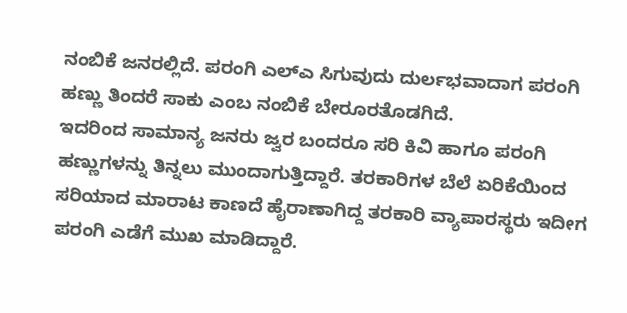ನಂಬಿಕೆ ಜನರಲ್ಲಿದೆ. ಪರಂಗಿ ಎಲ್ಎ ಸಿಗುವುದು ದುರ್ಲಭವಾದಾಗ ಪರಂಗಿ ಹಣ್ಣು ತಿಂದರೆ ಸಾಕು ಎಂಬ ನಂಬಿಕೆ ಬೇರೂರತೊಡಗಿದೆ.
ಇದರಿಂದ ಸಾಮಾನ್ಯ ಜನರು ಜ್ವರ ಬಂದರೂ ಸರಿ ಕಿವಿ ಹಾಗೂ ಪರಂಗಿ ಹಣ್ಣುಗಳನ್ನು ತಿನ್ನಲು ಮುಂದಾಗುತ್ತಿದ್ದಾರೆ. ತರಕಾರಿಗಳ ಬೆಲೆ ಏರಿಕೆಯಿಂದ ಸರಿಯಾದ ಮಾರಾಟ ಕಾಣದೆ ಹೈರಾಣಾಗಿದ್ದ ತರಕಾರಿ ವ್ಯಾಪಾರಸ್ಥರು ಇದೀಗ ಪರಂಗಿ ಎಡೆಗೆ ಮುಖ ಮಾಡಿದ್ದಾರೆ.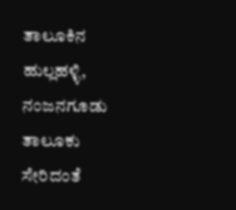ತಾಲೂಕಿನ ಹುಲ್ಲಹಳ್ಳಿ, ನಂಜನಗೂಡು ತಾಲೂಕು ಸೇರಿದಂತೆ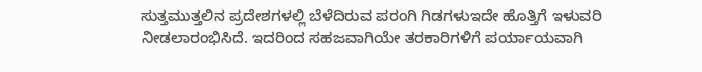ಸುತ್ತಮುತ್ತಲಿನ ಪ್ರದೇಶಗಳಲ್ಲಿ ಬೆಳೆದಿರುವ ಪರಂಗಿ ಗಿಡಗಳುಇದೇ ಹೊತ್ತಿಗೆ ಇಳುವರಿ ನೀಡಲಾರಂಭಿಸಿದೆ. ಇದರಿಂದ ಸಹಜವಾಗಿಯೇ ತರಕಾರಿಗಳಿಗೆ ಪರ್ಯಾಯವಾಗಿ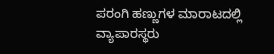ಪರಂಗಿ ಹಣ್ಣುಗಳ ಮಾರಾಟದಲ್ಲಿ ವ್ಯಾಪಾರಸ್ಥರು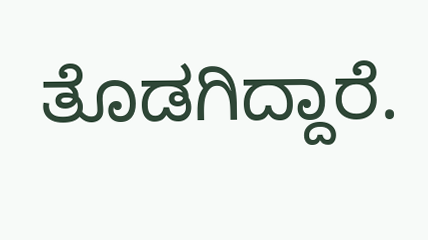ತೊಡಗಿದ್ದಾರೆ.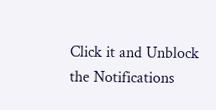Click it and Unblock the Notifications